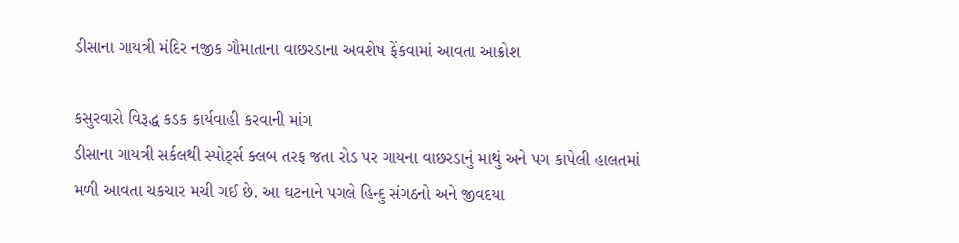ડીસાના ગાયત્રી મંદિર નજીક ગૌમાતાના વાછરડાના અવશેષ ફેંકવામાં આવતા આક્રોશ

કસુરવારો વિરૂદ્ધ કડક કાર્યવાહી કરવાની માંગ
ડીસાના ગાયત્રી સર્કલથી સ્પોર્ટ્સ ક્લબ તરફ જતા રોડ પર ગાયના વાછરડાનું માથું અને પગ કાપેલી હાલતમાં મળી આવતા ચકચાર મચી ગઈ છે. આ ઘટનાને પગલે હિન્દુ સંગઠનો અને જીવદયા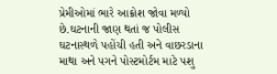પ્રેમીઓમાં ભારે આક્રોશ જોવા મળ્યો છે.ઘટનાની જાણ થતાં જ પોલીસ ઘટનાસ્થળે પહોંચી હતી અને વાછરડાના માથા અને પગને પોસ્ટમોર્ટમ માટે પશુ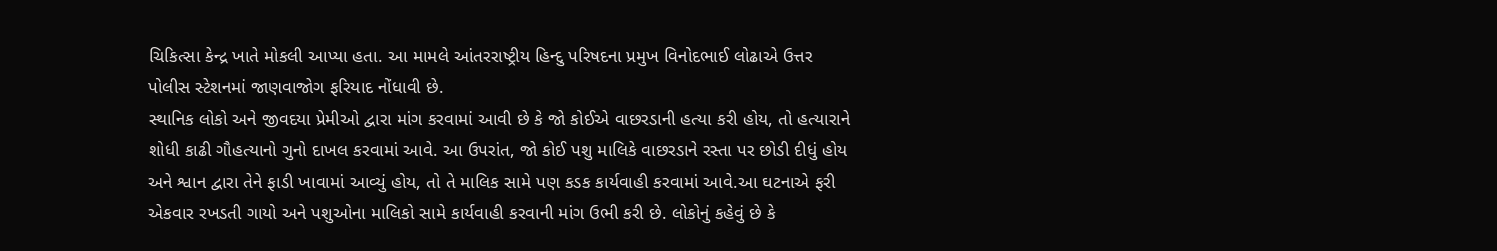ચિકિત્સા કેન્દ્ર ખાતે મોકલી આપ્યા હતા. આ મામલે આંતરરાષ્ટ્રીય હિન્દુ પરિષદના પ્રમુખ વિનોદભાઈ લોઢાએ ઉત્તર પોલીસ સ્ટેશનમાં જાણવાજોગ ફરિયાદ નોંધાવી છે.
સ્થાનિક લોકો અને જીવદયા પ્રેમીઓ દ્વારા માંગ કરવામાં આવી છે કે જો કોઈએ વાછરડાની હત્યા કરી હોય, તો હત્યારાને શોધી કાઢી ગૌહત્યાનો ગુનો દાખલ કરવામાં આવે. આ ઉપરાંત, જો કોઈ પશુ માલિકે વાછરડાને રસ્તા પર છોડી દીધું હોય અને શ્વાન દ્વારા તેને ફાડી ખાવામાં આવ્યું હોય, તો તે માલિક સામે પણ કડક કાર્યવાહી કરવામાં આવે.આ ઘટનાએ ફરી એકવાર રખડતી ગાયો અને પશુઓના માલિકો સામે કાર્યવાહી કરવાની માંગ ઉભી કરી છે. લોકોનું કહેવું છે કે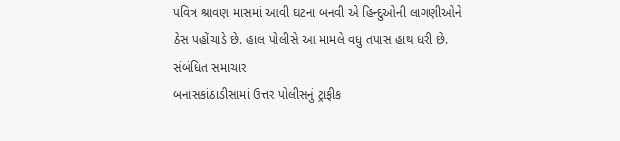પવિત્ર શ્રાવણ માસમાં આવી ઘટના બનવી એ હિન્દુઓની લાગણીઓને ઠેસ પહોંચાડે છે. હાલ પોલીસે આ મામલે વધુ તપાસ હાથ ધરી છે.
સંબંધિત સમાચાર
બનાસકાંઠાડીસામાં ઉત્તર પોલીસનું ટ્રાફીક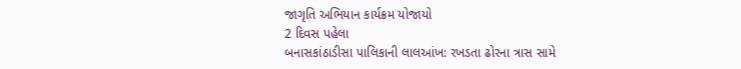જાગૃતિ અભિયાન કાર્યક્રમ યોજાયો
2 દિવસ પહેલા
બનાસકાંઠાડીસા પાલિકાની લાલઆંખ: રખડતા ઢોરના ત્રાસ સામે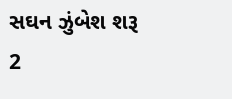સઘન ઝુંબેશ શરૂ
2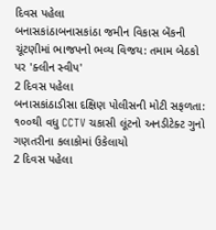દિવસ પહેલા
બનાસકાંઠાબનાસકાંઠા જમીન વિકાસ બેંકની ચૂંટણીમાં ભાજપનો ભવ્ય વિજય: તમામ બેઠકો પર 'ક્લીન સ્વીપ'
2 દિવસ પહેલા
બનાસકાંઠાડીસા દક્ષિણ પોલીસની મોટી સફળતા: ૧૦૦થી વધુ CCTV ચકાસી લૂંટનો અનડીટેક્ટ ગુનો ગણતરીના કલાકોમાં ઉકેલાયો
2 દિવસ પહેલા